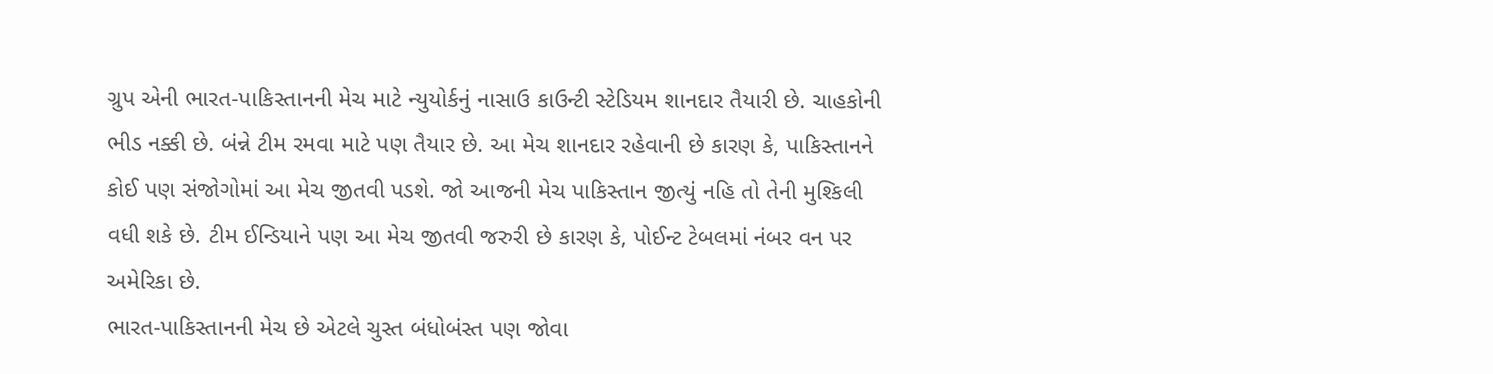ગ્રુપ એની ભારત-પાકિસ્તાનની મેચ માટે ન્યુયોર્કનું નાસાઉ કાઉન્ટી સ્ટેડિયમ શાનદાર તૈયારી છે. ચાહકોની ભીડ નક્કી છે. બંન્ને ટીમ રમવા માટે પણ તૈયાર છે. આ મેચ શાનદાર રહેવાની છે કારણ કે, પાકિસ્તાનને કોઈ પણ સંજોગોમાં આ મેચ જીતવી પડશે. જો આજની મેચ પાકિસ્તાન જીત્યું નહિ તો તેની મુશ્કિલી વધી શકે છે. ટીમ ઈન્ડિયાને પણ આ મેચ જીતવી જરુરી છે કારણ કે, પોઈન્ટ ટેબલમાં નંબર વન પર અમેરિકા છે.
ભારત-પાકિસ્તાનની મેચ છે એટલે ચુસ્ત બંધોબંસ્ત પણ જોવા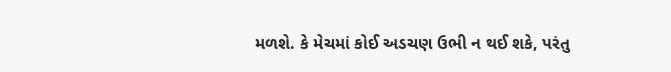મળશે. કે મેચમાં કોઈ અડચણ ઉભી ન થઈ શકે, પરંતુ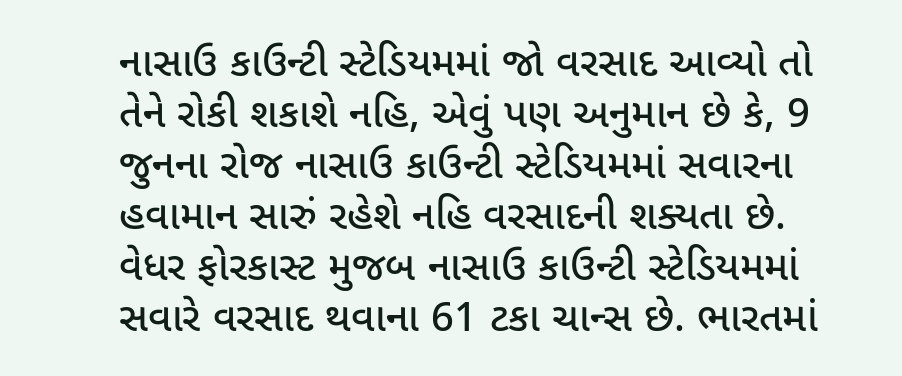નાસાઉ કાઉન્ટી સ્ટેડિયમમાં જો વરસાદ આવ્યો તો તેને રોકી શકાશે નહિ, એવું પણ અનુમાન છે કે, 9 જુનના રોજ નાસાઉ કાઉન્ટી સ્ટેડિયમમાં સવારના હવામાન સારું રહેશે નહિ વરસાદની શક્યતા છે. વેધર ફોરકાસ્ટ મુજબ નાસાઉ કાઉન્ટી સ્ટેડિયમમાં સવારે વરસાદ થવાના 61 ટકા ચાન્સ છે. ભારતમાં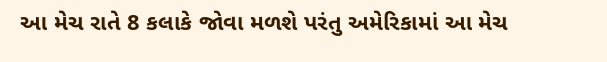આ મેચ રાતે 8 કલાકે જોવા મળશે પરંતુ અમેરિકામાં આ મેચ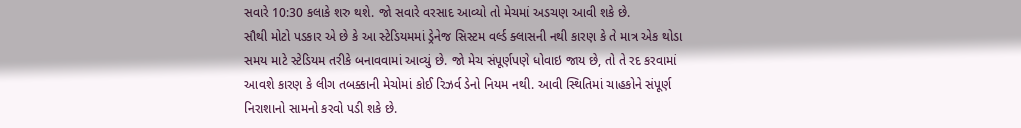સવારે 10:30 કલાકે શરુ થશે. જો સવારે વરસાદ આવ્યો તો મેચમાં અડચણ આવી શકે છે.
સૌથી મોટો પડકાર એ છે કે આ સ્ટેડિયમમાં ડ્રેનેજ સિસ્ટમ વર્લ્ડ ક્લાસની નથી કારણ કે તે માત્ર એક થોડા સમય માટે સ્ટેડિયમ તરીકે બનાવવામાં આવ્યું છે. જો મેચ સંપૂર્ણપણે ધોવાઇ જાય છે, તો તે રદ કરવામાં આવશે કારણ કે લીગ તબક્કાની મેચોમાં કોઈ રિઝર્વ ડેનો નિયમ નથી. આવી સ્થિતિમાં ચાહકોને સંપૂર્ણ નિરાશાનો સામનો કરવો પડી શકે છે.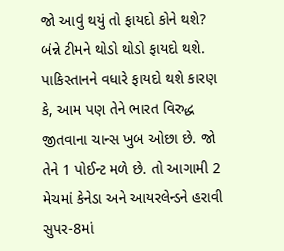જો આવું થયું તો ફાયદો કોને થશે? બંન્ને ટીમને થોડો થોડો ફાયદો થશે. પાકિસ્તાનને વધારે ફાયદો થશે કારણ કે, આમ પણ તેને ભારત વિરુદ્ધ જીતવાના ચાન્સ ખુબ ઓછા છે. જો તેને 1 પોઈન્ટ મળે છે. તો આગામી 2 મેચમાં કેનેડા અને આયરલેન્ડને હરાવી સુપર-8માં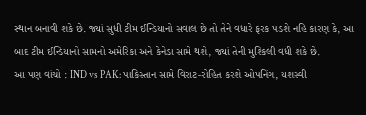સ્થાન બનાવી શકે છે. જ્યાં સુધી ટીમ ઈન્ડિયાનો સવાલ છે તો તેને વધારે ફરક પડશે નહિ કારણ કે, આ બાદ ટીમ ઈન્ડિયાનો સામનો અમેરિકા અને કેનેડા સામે થશે, જ્યાં તેની મુશ્કિલી વધી શકે છે.
આ પણ વાંચો : IND vs PAK: પાકિસ્તાન સામે વિરાટ-રોહિત કરશે ઓપનિંગ, યશસ્વી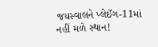જયસ્વાલને પ્લેઈંગ-11માં નહીં મળે સ્થાન!